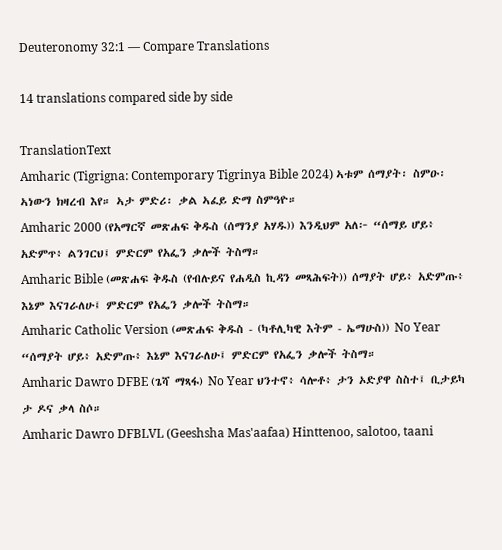Deuteronomy 32:1 — Compare Translations

14 translations compared side by side

TranslationText
Amharic (Tigrigna: Contemporary Tigrinya Bible 2024) ኣቱም ሰማያት፡ ስምዑ፡ ኣነውን ክዛረብ እየ። ኣታ ምድሪ፡ ቃል ኣፈይ ድማ ስምዓዮ።
Amharic 2000 (የአማርኛ መጽሐፍ ቅዱስ (ሰማንያ አሃዱ)) እንዲህም አለ፦ “ሰማይ ሆይ፥ አድምጥ፥ ልንገርህ፤ ምድርም የአፌን ቃሎች ትስማ።
Amharic Bible (መጽሐፍ ቅዱስ (የብሉይና የሐዲስ ኪዳን መጻሕፍት)) ሰማያት ሆይ፥ አድምጡ፥ እኔም እናገራለሁ፤ ምድርም የአፌን ቃሎች ትስማ።
Amharic Catholic Version (መጽሐፍ ቅዱስ - (ካቶሊካዊ እትም - ኤማሁስ)) No Year “ሰማያት ሆይ፥ አድምጡ፥ እኔም እናገራለሁ፤ ምድርም የአፌን ቃሎች ትስማ።
Amharic Dawro DFBE (ጌሻ ማጻፋ) No Year ህንተኖ፥ ሳሎቶ፥ ታን ኦድያዋ ስስተ፤ ቢታይካ ታ ዶና ቃላ ስሶ።
Amharic Dawro DFBLVL (Geeshsha Mas'aafaa) Hinttenoo, salotoo, taani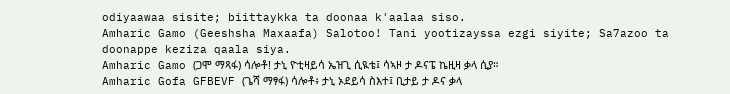odiyaawaa sisite; biittaykka ta doonaa k'aalaa siso.
Amharic Gamo (Geeshsha Maxaafa) Salotoo! Tani yootizayssa ezgi siyite; Sa7azoo ta doonappe keziza qaala siya.
Amharic Gamo (ጋሞ ማጻፋ) ሳሎቶ! ታኒ ዮቲዛይሳ ኤዝጊ ሲዪቴ፤ ሳኣዞ ታ ዶናፔ ኬዚዛ ቃላ ሲያ።
Amharic Gofa GFBEVF (ጌሻ ማፃፋ) ሳሎቶ፥ ታኒ ኦደይሳ ስእተ፤ ቢታይ ታ ዶና ቃላ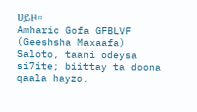ሀይዞ።
Amharic Gofa GFBLVF (Geeshsha Maxaafa) Saloto, taani odeysa si7ite; biittay ta doona qaala hayzo.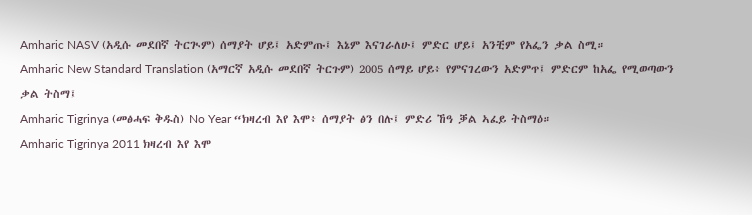Amharic NASV (አዲሱ መደበኛ ትርጒም) ሰማያት ሆይ፤ አድምጡ፤ እኔም እናገራለሁ፤ ምድር ሆይ፤ አንቺም የአፌን ቃል ስሚ።
Amharic New Standard Translation (አማርኛ አዲሱ መደበኛ ትርጉም) 2005 ሰማይ ሆይ፥ የምናገረውን አድምጥ፤ ምድርም ከአፌ የሚወጣውን ቃል ትስማ፤
Amharic Tigrinya (መፅሓፍ ቅዱስ) No Year “ክዛረብ እየ እሞ፥ ሰማያት ፅን በሉ፤ ምድሪ ኸዓ ቓል ኣፈይ ትስማዕ።
Amharic Tigrinya 2011 ክዛረብ እየ እሞ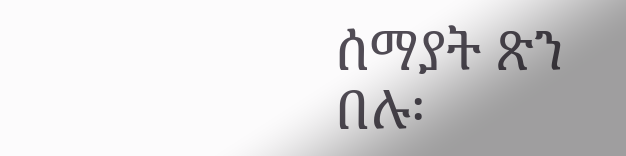ሰማያት ጽን በሉ፡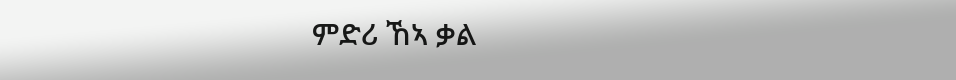ምድሪ ኸኣ ቃል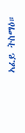ኣፈይ ትስማዕ።